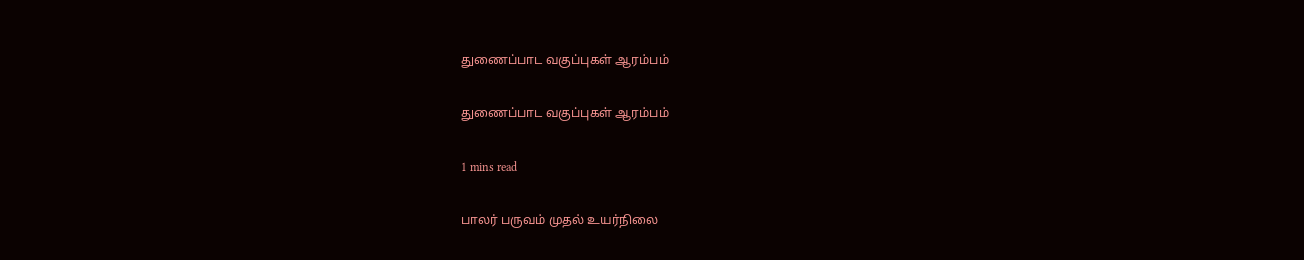துணைப்பாட வகுப்புகள் ஆரம்பம்

துணைப்பாட வகுப்புகள் ஆரம்பம்

1 mins read

பாலர் பருவம் முதல் உயர்நிலை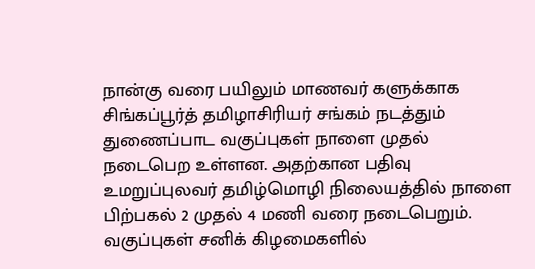நான்கு வரை பயிலும் மாணவர் களுக்காக சிங்கப்பூர்த் தமிழாசிரியர் சங்கம் நடத்தும் துணைப்பாட வகுப்புகள் நாளை முதல் நடைபெற உள்ளன. அதற்கான பதிவு உமறுப்புலவர் தமிழ்மொழி நிலையத்தில் நாளை பிற்பகல் 2 முதல் 4 மணி வரை நடைபெறும். வகுப்புகள் சனிக் கிழமைகளில்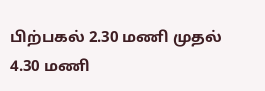பிற்பகல் 2.30 மணி முதல் 4.30 மணி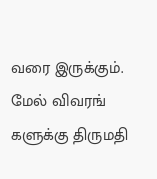வரை இருக்கும். மேல் விவரங் களுக்கு திருமதி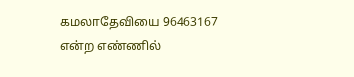கமலாதேவியை 96463167 என்ற எண்ணில்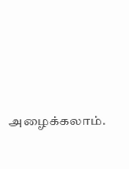அழைக்கலாம்.